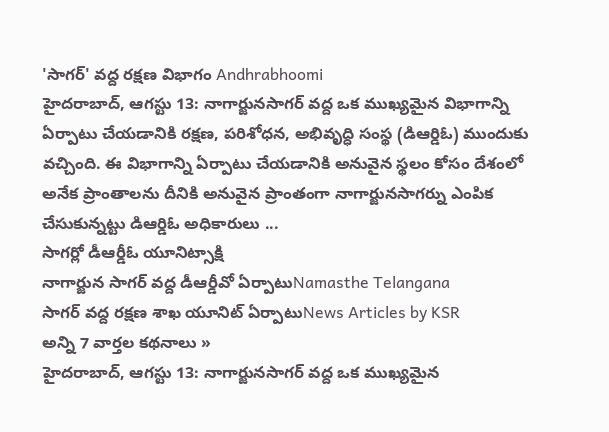'సాగర్' వద్ద రక్షణ విభాగం Andhrabhoomi
హైదరాబాద్, ఆగస్టు 13: నాగార్జునసాగర్ వద్ద ఒక ముఖ్యమైన విభాగాన్ని ఏర్పాటు చేయడానికి రక్షణ, పరిశోధన, అభివృద్ధి సంస్థ (డిఆర్డిఓ) ముందుకు వచ్చింది. ఈ విభాగాన్ని ఏర్పాటు చేయడానికి అనువైన స్థలం కోసం దేశంలో అనేక ప్రాంతాలను దీనికి అనువైన ప్రాంతంగా నాగార్జునసాగర్ను ఎంపిక చేసుకున్నట్టు డిఆర్డిఓ అధికారులు ...
సాగర్లో డీఆర్డీఓ యూనిట్సాక్షి
నాగార్జున సాగర్ వద్ద డీఆర్డీవో ఏర్పాటుNamasthe Telangana
సాగర్ వద్ద రక్షణ శాఖ యూనిట్ ఏర్పాటుNews Articles by KSR
అన్ని 7 వార్తల కథనాలు »
హైదరాబాద్, ఆగస్టు 13: నాగార్జునసాగర్ వద్ద ఒక ముఖ్యమైన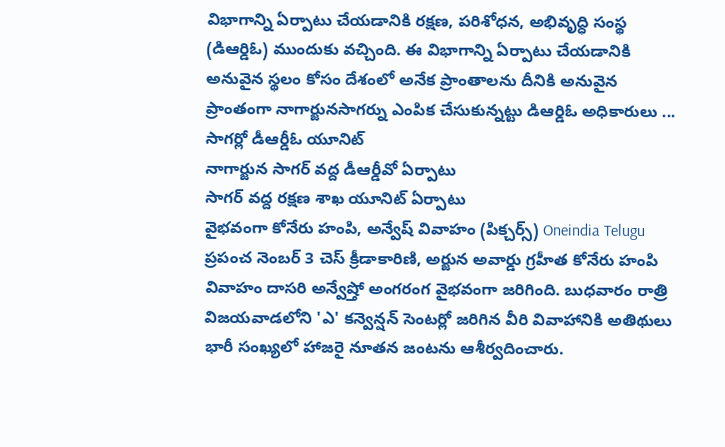విభాగాన్ని ఏర్పాటు చేయడానికి రక్షణ, పరిశోధన, అభివృద్ధి సంస్థ (డిఆర్డిఓ) ముందుకు వచ్చింది. ఈ విభాగాన్ని ఏర్పాటు చేయడానికి అనువైన స్థలం కోసం దేశంలో అనేక ప్రాంతాలను దీనికి అనువైన ప్రాంతంగా నాగార్జునసాగర్ను ఎంపిక చేసుకున్నట్టు డిఆర్డిఓ అధికారులు ...
సాగర్లో డీఆర్డీఓ యూనిట్
నాగార్జున సాగర్ వద్ద డీఆర్డీవో ఏర్పాటు
సాగర్ వద్ద రక్షణ శాఖ యూనిట్ ఏర్పాటు
వైభవంగా కోనేరు హంపి, అన్వేష్ వివాహం (పిక్చర్స్) Oneindia Telugu
ప్రపంచ నెంబర్ 3 చెస్ క్రీడాకారిణి, అర్జున అవార్డు గ్రహీత కోనేరు హంపి వివాహం దాసరి అన్వేష్తో అంగరంగ వైభవంగా జరిగింది. బుధవారం రాత్రి విజయవాడలోని 'ఎ' కన్వెన్షన్ సెంటర్లో జరిగిన వీరి వివాహానికి అతిథులు భారీ సంఖ్యలో హాజరై నూతన జంటను ఆశీర్వదించారు.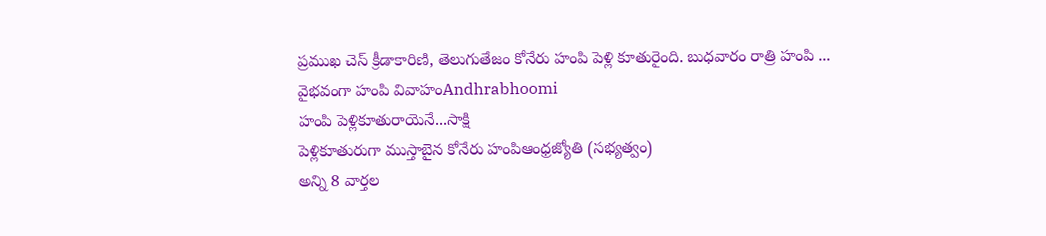ప్రముఖ చెస్ క్రీడాకారిణి, తెలుగుతేజం కోనేరు హంపి పెళ్లి కూతురైంది. బుధవారం రాత్రి హంపి ...
వైభవంగా హంపి వివాహంAndhrabhoomi
హంపి పెళ్లికూతురాయెనే...సాక్షి
పెళ్లికూతురుగా ముస్తాబైన కోనేరు హంపిఆంధ్రజ్యోతి (సభ్యత్వం)
అన్ని 8 వార్తల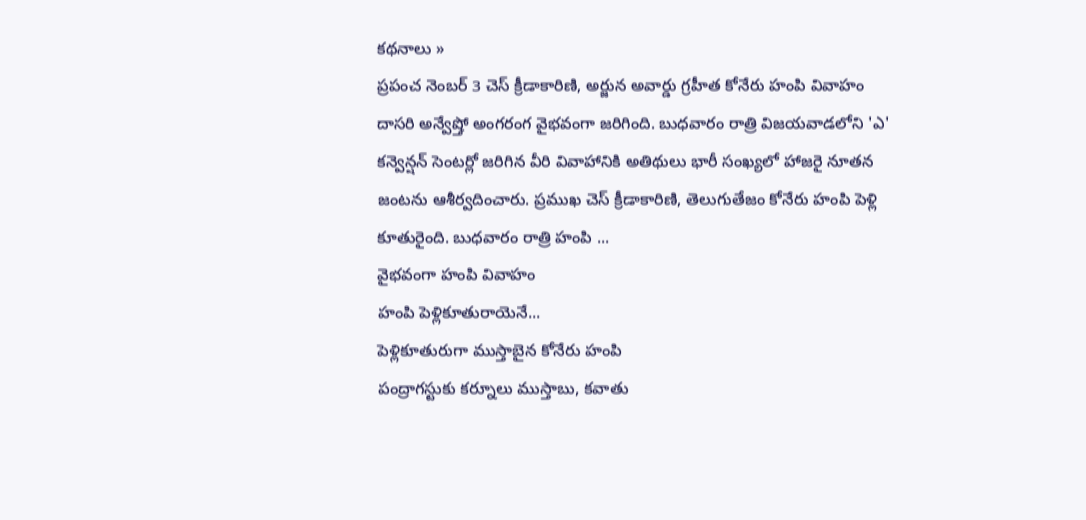కథనాలు »
ప్రపంచ నెంబర్ 3 చెస్ క్రీడాకారిణి, అర్జున అవార్డు గ్రహీత కోనేరు హంపి వివాహం దాసరి అన్వేష్తో అంగరంగ వైభవంగా జరిగింది. బుధవారం రాత్రి విజయవాడలోని 'ఎ' కన్వెన్షన్ సెంటర్లో జరిగిన వీరి వివాహానికి అతిథులు భారీ సంఖ్యలో హాజరై నూతన జంటను ఆశీర్వదించారు. ప్రముఖ చెస్ క్రీడాకారిణి, తెలుగుతేజం కోనేరు హంపి పెళ్లి కూతురైంది. బుధవారం రాత్రి హంపి ...
వైభవంగా హంపి వివాహం
హంపి పెళ్లికూతురాయెనే...
పెళ్లికూతురుగా ముస్తాబైన కోనేరు హంపి
పంద్రాగస్టుకు కర్నూలు ముస్తాబు, కవాతు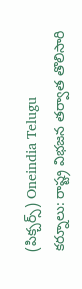(పిక్చర్స్) Oneindia Telugu
కర్నూలు: రాష్ట్ర విభజన తర్వాత తొలిసారి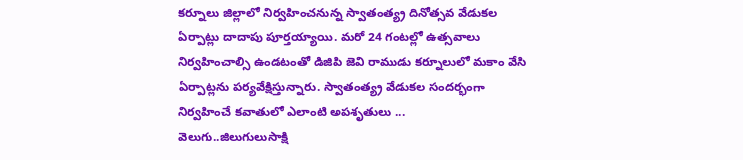కర్నూలు జిల్లాలో నిర్వహించనున్న స్వాతంత్య్ర దినోత్సవ వేడుకల ఏర్పాట్లు దాదాపు పూర్తయ్యాయి. మరో 24 గంటల్లో ఉత్సవాలు నిర్వహించాల్సి ఉండటంతో డిజిపి జెవి రాముడు కర్నూలులో మకాం వేసి ఏర్పాట్లను పర్యవేక్షిస్తున్నారు. స్వాతంత్య్ర వేడుకల సందర్భంగా నిర్వహించే కవాతులో ఎలాంటి అపశృతులు ...
వెలుగు..జిలుగులుసాక్షి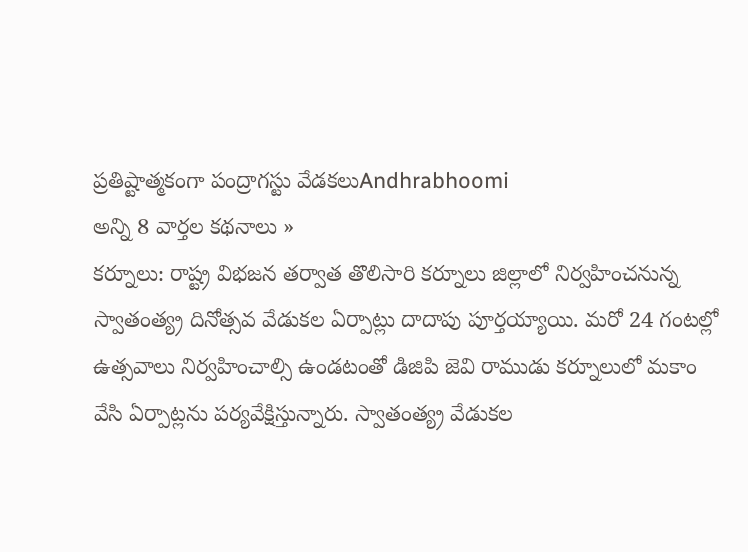ప్రతిష్టాత్మకంగా పంద్రాగస్టు వేడకలుAndhrabhoomi
అన్ని 8 వార్తల కథనాలు »
కర్నూలు: రాష్ట్ర విభజన తర్వాత తొలిసారి కర్నూలు జిల్లాలో నిర్వహించనున్న స్వాతంత్య్ర దినోత్సవ వేడుకల ఏర్పాట్లు దాదాపు పూర్తయ్యాయి. మరో 24 గంటల్లో ఉత్సవాలు నిర్వహించాల్సి ఉండటంతో డిజిపి జెవి రాముడు కర్నూలులో మకాం వేసి ఏర్పాట్లను పర్యవేక్షిస్తున్నారు. స్వాతంత్య్ర వేడుకల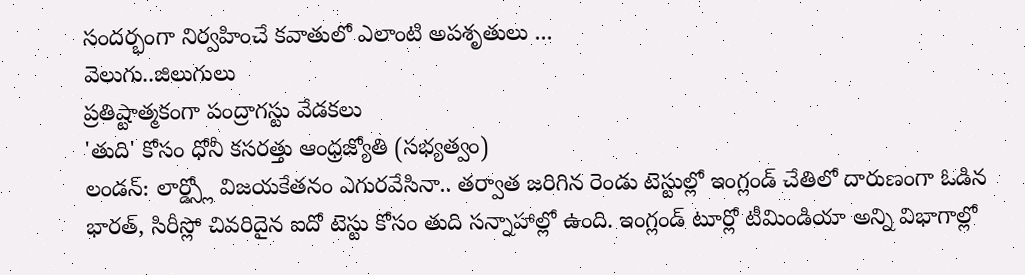సందర్భంగా నిర్వహించే కవాతులో ఎలాంటి అపశృతులు ...
వెలుగు..జిలుగులు
ప్రతిష్టాత్మకంగా పంద్రాగస్టు వేడకలు
'తుది' కోసం ధోనీ కసరత్తు ఆంధ్రజ్యోతి (సభ్యత్వం)
లండన్: లార్డ్స్లో విజయకేతనం ఎగురవేసినా.. తర్వాత జరిగిన రెండు టెస్టుల్లో ఇంగ్లండ్ చేతిలో దారుణంగా ఓడిన భారత్, సిరీస్లో చివరిదైన ఐదో టెస్టు కోసం తుది సన్నాహాల్లో ఉంది. ఇంగ్లండ్ టూర్లో టీమిండియా అన్ని విభాగాల్లో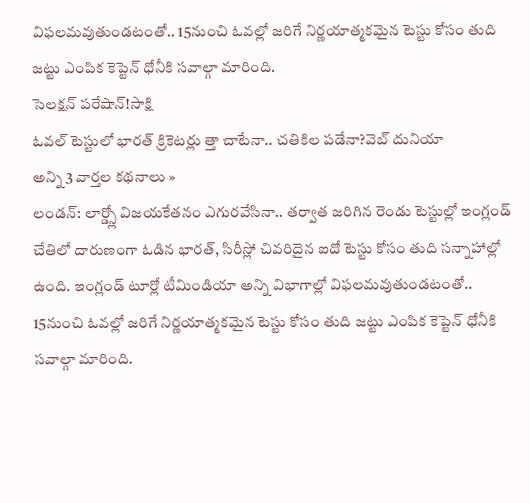విఫలమవుతుండటంతో.. 15నుంచి ఓవల్లో జరిగే నిర్ణయాత్మకమైన టెస్టు కోసం తుది జట్టు ఎంపిక కెప్టెన్ ధోనీకి సవాల్గా మారింది.
సెలక్షన్ పరేషాన్!సాక్షి
ఓవల్ టెస్టులో భారత్ క్రికెటర్లు త్తా చాటేనా.. చతికిల పడేనా?వెబ్ దునియా
అన్ని 3 వార్తల కథనాలు »
లండన్: లార్డ్స్లో విజయకేతనం ఎగురవేసినా.. తర్వాత జరిగిన రెండు టెస్టుల్లో ఇంగ్లండ్ చేతిలో దారుణంగా ఓడిన భారత్, సిరీస్లో చివరిదైన ఐదో టెస్టు కోసం తుది సన్నాహాల్లో ఉంది. ఇంగ్లండ్ టూర్లో టీమిండియా అన్ని విభాగాల్లో విఫలమవుతుండటంతో.. 15నుంచి ఓవల్లో జరిగే నిర్ణయాత్మకమైన టెస్టు కోసం తుది జట్టు ఎంపిక కెప్టెన్ ధోనీకి సవాల్గా మారింది.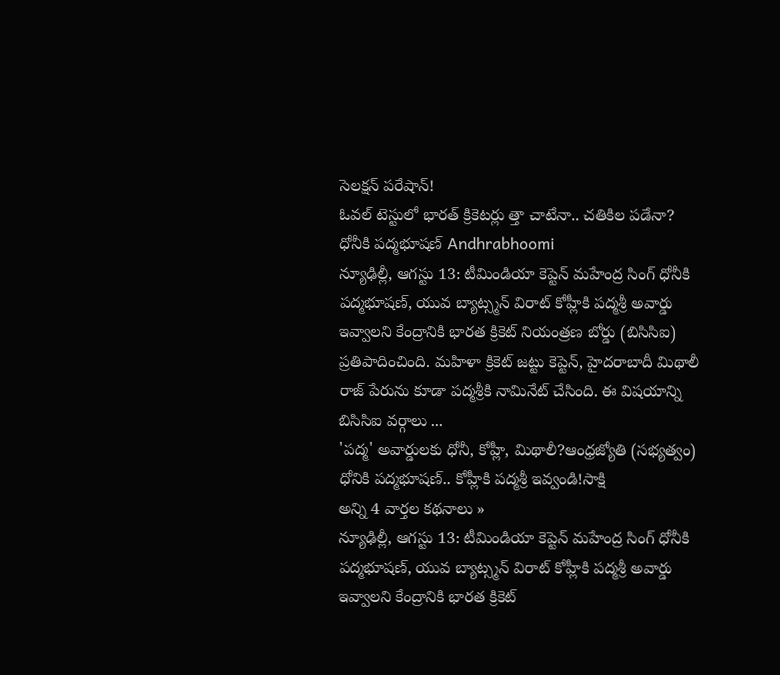సెలక్షన్ పరేషాన్!
ఓవల్ టెస్టులో భారత్ క్రికెటర్లు త్తా చాటేనా.. చతికిల పడేనా?
ధోనీకి పద్మభూషణ్ Andhrabhoomi
న్యూఢిల్లీ, ఆగస్టు 13: టీమిండియా కెప్టెన్ మహేంద్ర సింగ్ ధోనీకి పద్మభూషణ్, యువ బ్యాట్స్మన్ విరాట్ కోహ్లీకి పద్మశ్రీ అవార్డు ఇవ్వాలని కేంద్రానికి భారత క్రికెట్ నియంత్రణ బోర్డు (బిసిసిఐ) ప్రతిపాదించింది. మహిళా క్రికెట్ జట్టు కెప్టెన్, హైదరాబాదీ మిథాలీ రాజ్ పేరును కూడా పద్మశ్రీకి నామినేట్ చేసింది. ఈ విషయాన్ని బిసిసిఐ వర్గాలు ...
'పద్మ' అవార్డులకు ధోనీ, కోహ్లీ, మిథాలీ?ఆంధ్రజ్యోతి (సభ్యత్వం)
ధోనికి పద్మభూషణ్.. కోహ్లీకి పద్మశ్రీ ఇవ్వండి!సాక్షి
అన్ని 4 వార్తల కథనాలు »
న్యూఢిల్లీ, ఆగస్టు 13: టీమిండియా కెప్టెన్ మహేంద్ర సింగ్ ధోనీకి పద్మభూషణ్, యువ బ్యాట్స్మన్ విరాట్ కోహ్లీకి పద్మశ్రీ అవార్డు ఇవ్వాలని కేంద్రానికి భారత క్రికెట్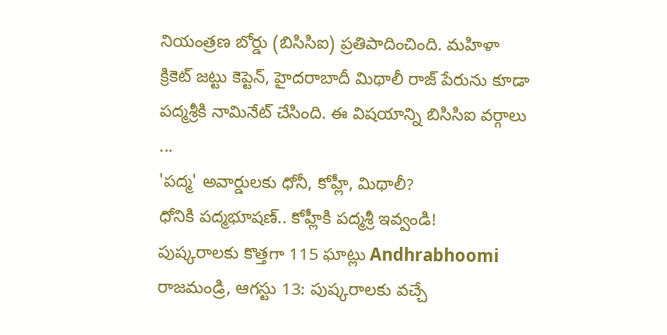నియంత్రణ బోర్డు (బిసిసిఐ) ప్రతిపాదించింది. మహిళా క్రికెట్ జట్టు కెప్టెన్, హైదరాబాదీ మిథాలీ రాజ్ పేరును కూడా పద్మశ్రీకి నామినేట్ చేసింది. ఈ విషయాన్ని బిసిసిఐ వర్గాలు ...
'పద్మ' అవార్డులకు ధోనీ, కోహ్లీ, మిథాలీ?
ధోనికి పద్మభూషణ్.. కోహ్లీకి పద్మశ్రీ ఇవ్వండి!
పుష్కరాలకు కొత్తగా 115 ఘాట్లు Andhrabhoomi
రాజమండ్రి, ఆగస్టు 13: పుష్కరాలకు వచ్చే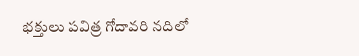భక్తులు పవిత్ర గోదావరి నదిలో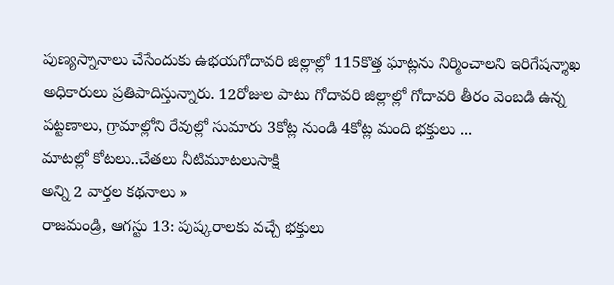పుణ్యస్నానాలు చేసేందుకు ఉభయగోదావరి జిల్లాల్లో 115కొత్త ఘాట్లను నిర్మించాలని ఇరిగేషన్శాఖ అధికారులు ప్రతిపాదిస్తున్నారు. 12రోజుల పాటు గోదావరి జిల్లాల్లో గోదావరి తీరం వెంబడి ఉన్న పట్టణాలు, గ్రామాల్లోని రేవుల్లో సుమారు 3కోట్ల నుండి 4కోట్ల మంది భక్తులు ...
మాటల్లో కోటలు..చేతలు నీటిమూటలుసాక్షి
అన్ని 2 వార్తల కథనాలు »
రాజమండ్రి, ఆగస్టు 13: పుష్కరాలకు వచ్చే భక్తులు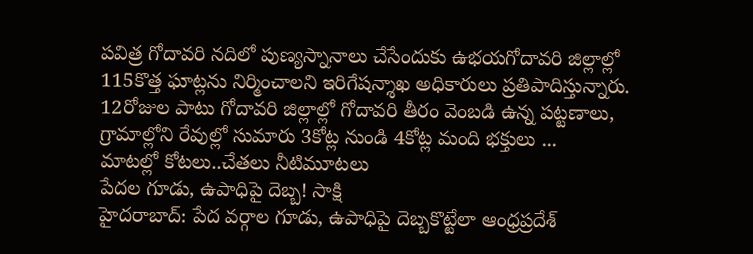పవిత్ర గోదావరి నదిలో పుణ్యస్నానాలు చేసేందుకు ఉభయగోదావరి జిల్లాల్లో 115కొత్త ఘాట్లను నిర్మించాలని ఇరిగేషన్శాఖ అధికారులు ప్రతిపాదిస్తున్నారు. 12రోజుల పాటు గోదావరి జిల్లాల్లో గోదావరి తీరం వెంబడి ఉన్న పట్టణాలు, గ్రామాల్లోని రేవుల్లో సుమారు 3కోట్ల నుండి 4కోట్ల మంది భక్తులు ...
మాటల్లో కోటలు..చేతలు నీటిమూటలు
పేదల గూడు, ఉపాధిపై దెబ్బ! సాక్షి
హైదరాబాద్: పేద వర్గాల గూడు, ఉపాధిపై దెబ్బకొట్టేలా ఆంధ్రప్రదేశ్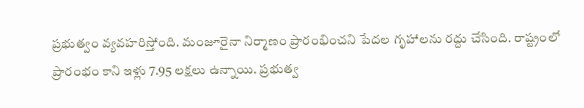ప్రభుత్వం వ్యవహరిస్తోంది. మంజూరైనా నిర్మాణం ప్రారంభించని పేదల గృహాలను రద్దు చేసింది. రాష్ట్రంలో ప్రారంభం కాని ఇళ్లు 7.95 లక్షలు ఉన్నాయి. ప్రభుత్వ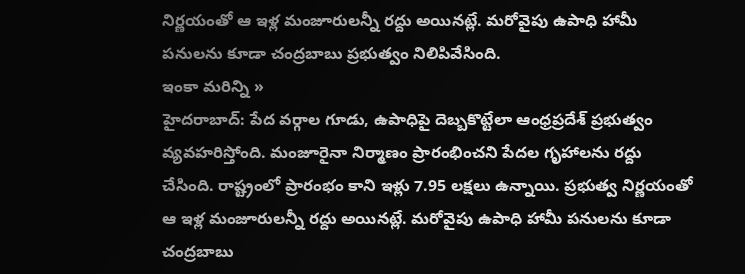నిర్ణయంతో ఆ ఇళ్ల మంజూరులన్నీ రద్దు అయినట్లే. మరోవైపు ఉపాధి హామీ పనులను కూడా చంద్రబాబు ప్రభుత్వం నిలిపివేసింది.
ఇంకా మరిన్ని »
హైదరాబాద్: పేద వర్గాల గూడు, ఉపాధిపై దెబ్బకొట్టేలా ఆంధ్రప్రదేశ్ ప్రభుత్వం వ్యవహరిస్తోంది. మంజూరైనా నిర్మాణం ప్రారంభించని పేదల గృహాలను రద్దు చేసింది. రాష్ట్రంలో ప్రారంభం కాని ఇళ్లు 7.95 లక్షలు ఉన్నాయి. ప్రభుత్వ నిర్ణయంతో ఆ ఇళ్ల మంజూరులన్నీ రద్దు అయినట్లే. మరోవైపు ఉపాధి హామీ పనులను కూడా చంద్రబాబు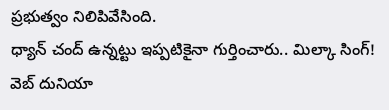ప్రభుత్వం నిలిపివేసింది.
ధ్యాన్ చంద్ ఉన్నట్టు ఇప్పటికైనా గుర్తించారు.. మిల్కా సింగ్! వెబ్ దునియా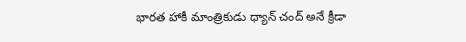భారత హాకీ మాంత్రికుడు ధ్యాన్ చంద్ అనే క్రీడా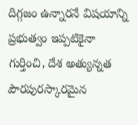దిగ్గజం ఉన్నారనే విషయాన్ని ప్రభుత్వం ఇప్పటికైనా గుర్తించి, దేశ అత్యున్నత పౌరపురస్కారమైన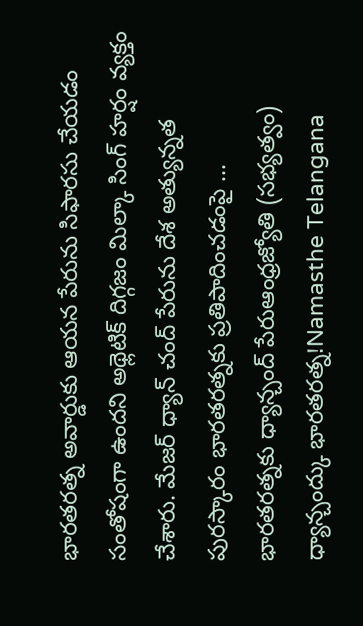భారతరత్న అవార్డుకు ఆయన పేరును సిఫారసు చేయడం సంతోషంగా ఉందని అథ్లెటిక్ దిగ్గజం మిల్కా సింగ్ హర్షం వ్యక్తం చేశారు. మేజర్ ధ్యాన్ చంద్ పేరును దేశ అత్యున్నత పురస్కారం భారతరత్నకు ప్రతిపాదించడంపై ...
భారతరత్నకు ధ్యాన్చంద్ పేరుఆంధ్రజ్యోతి (సభ్యత్వం)
ధ్యాన్చంద్కు భారతరత్న!Namasthe Telangana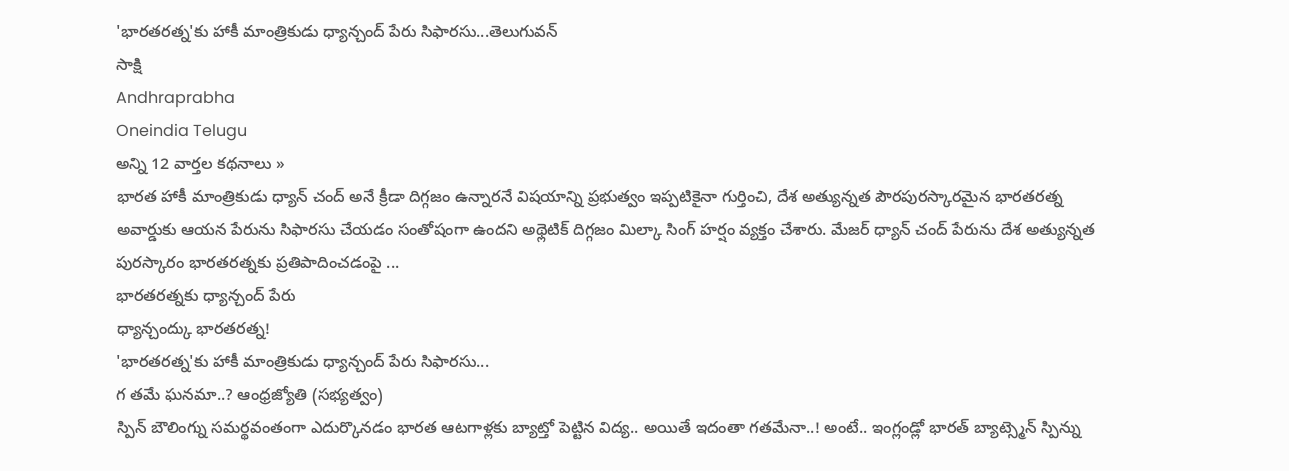'భారతరత్న'కు హాకీ మాంత్రికుడు ధ్యాన్చంద్ పేరు సిఫారసు...తెలుగువన్
సాక్షి
Andhraprabha
Oneindia Telugu
అన్ని 12 వార్తల కథనాలు »
భారత హాకీ మాంత్రికుడు ధ్యాన్ చంద్ అనే క్రీడా దిగ్గజం ఉన్నారనే విషయాన్ని ప్రభుత్వం ఇప్పటికైనా గుర్తించి, దేశ అత్యున్నత పౌరపురస్కారమైన భారతరత్న అవార్డుకు ఆయన పేరును సిఫారసు చేయడం సంతోషంగా ఉందని అథ్లెటిక్ దిగ్గజం మిల్కా సింగ్ హర్షం వ్యక్తం చేశారు. మేజర్ ధ్యాన్ చంద్ పేరును దేశ అత్యున్నత పురస్కారం భారతరత్నకు ప్రతిపాదించడంపై ...
భారతరత్నకు ధ్యాన్చంద్ పేరు
ధ్యాన్చంద్కు భారతరత్న!
'భారతరత్న'కు హాకీ మాంత్రికుడు ధ్యాన్చంద్ పేరు సిఫారసు...
గ తమే ఘనమా..? ఆంధ్రజ్యోతి (సభ్యత్వం)
స్పిన్ బౌలింగ్ను సమర్థవంతంగా ఎదుర్కొనడం భారత ఆటగాళ్లకు బ్యాట్తో పెట్టిన విద్య.. అయితే ఇదంతా గతమేనా..! అంటే.. ఇంగ్లండ్లో భారత్ బ్యాట్స్మెన్ స్పిన్ను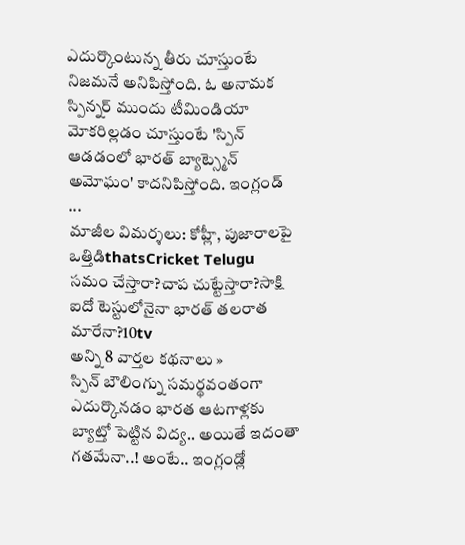ఎదుర్కొంటున్న తీరు చూస్తుంటే నిజమనే అనిపిస్తోంది. ఓ అనామక స్పిన్నర్ ముందు టీమిండియా మోకరిల్లడం చూస్తుంటే 'స్పిన్ ఆడడంలో భారత్ బ్యాట్స్మెన్ అమోఘం' కాదనిపిస్తోంది. ఇంగ్లండ్ ...
మాజీల విమర్శలు: కోహ్లీ, పుజారాలపై ఒత్తిడిthatsCricket Telugu
సమం చేస్తారా?చాప చుట్టేస్తారా?సాక్షి
ఐదో టెస్టులోనైనా భారత్ తలరాత మారేనా?10tv
అన్ని 8 వార్తల కథనాలు »
స్పిన్ బౌలింగ్ను సమర్థవంతంగా ఎదుర్కొనడం భారత ఆటగాళ్లకు బ్యాట్తో పెట్టిన విద్య.. అయితే ఇదంతా గతమేనా..! అంటే.. ఇంగ్లండ్లో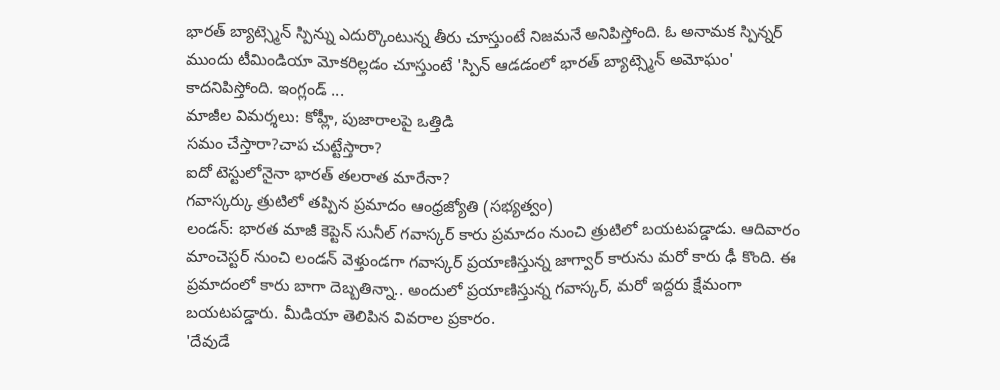భారత్ బ్యాట్స్మెన్ స్పిన్ను ఎదుర్కొంటున్న తీరు చూస్తుంటే నిజమనే అనిపిస్తోంది. ఓ అనామక స్పిన్నర్ ముందు టీమిండియా మోకరిల్లడం చూస్తుంటే 'స్పిన్ ఆడడంలో భారత్ బ్యాట్స్మెన్ అమోఘం' కాదనిపిస్తోంది. ఇంగ్లండ్ ...
మాజీల విమర్శలు: కోహ్లీ, పుజారాలపై ఒత్తిడి
సమం చేస్తారా?చాప చుట్టేస్తారా?
ఐదో టెస్టులోనైనా భారత్ తలరాత మారేనా?
గవాస్కర్కు త్రుటిలో తప్పిన ప్రమాదం ఆంధ్రజ్యోతి (సభ్యత్వం)
లండన్: భారత మాజీ కెప్టెన్ సునీల్ గవాస్కర్ కారు ప్రమాదం నుంచి త్రుటిలో బయటపడ్డాడు. ఆదివారం మాంచెస్టర్ నుంచి లండన్ వెళ్తుండగా గవాస్కర్ ప్రయాణిస్తున్న జాగ్వార్ కారును మరో కారు ఢీ కొంది. ఈ ప్రమాదంలో కారు బాగా దెబ్బతిన్నా.. అందులో ప్రయాణిస్తున్న గవాస్కర్, మరో ఇద్దరు క్షేమంగా బయటపడ్డారు. మీడియా తెలిపిన వివరాల ప్రకారం.
'దేవుడే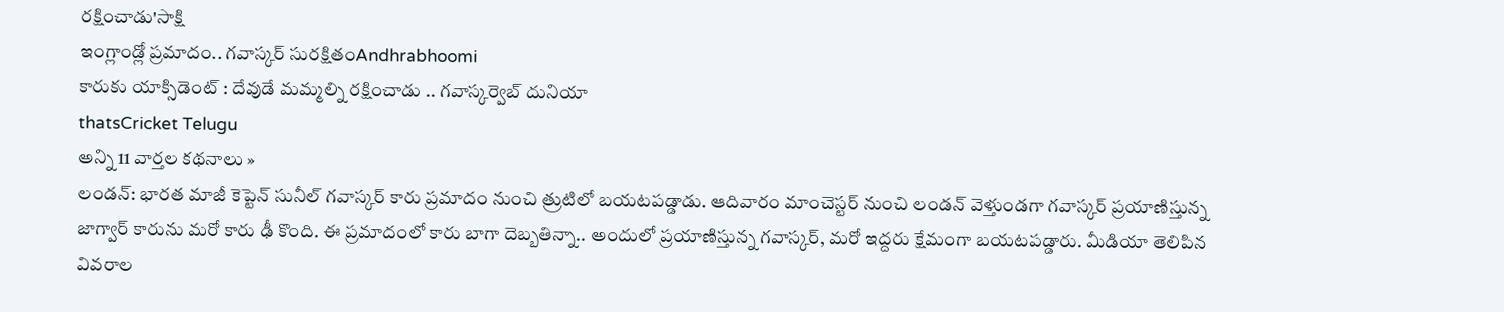రక్షించాడు'సాక్షి
ఇంగ్లాండ్లో ప్రమాదం.. గవాస్కర్ సురక్షితంAndhrabhoomi
కారుకు యాక్సిడెంట్ : దేవుడే మమ్మల్ని రక్షించాడు .. గవాస్కర్వెబ్ దునియా
thatsCricket Telugu
అన్ని 11 వార్తల కథనాలు »
లండన్: భారత మాజీ కెప్టెన్ సునీల్ గవాస్కర్ కారు ప్రమాదం నుంచి త్రుటిలో బయటపడ్డాడు. ఆదివారం మాంచెస్టర్ నుంచి లండన్ వెళ్తుండగా గవాస్కర్ ప్రయాణిస్తున్న జాగ్వార్ కారును మరో కారు ఢీ కొంది. ఈ ప్రమాదంలో కారు బాగా దెబ్బతిన్నా.. అందులో ప్రయాణిస్తున్న గవాస్కర్, మరో ఇద్దరు క్షేమంగా బయటపడ్డారు. మీడియా తెలిపిన వివరాల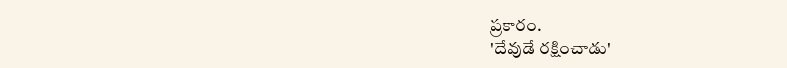ప్రకారం.
'దేవుడే రక్షించాడు'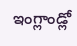ఇంగ్లాండ్లో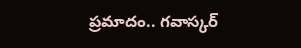ప్రమాదం.. గవాస్కర్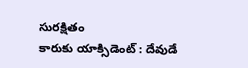సురక్షితం
కారుకు యాక్సిడెంట్ : దేవుడే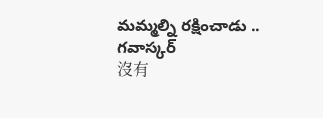మమ్మల్ని రక్షించాడు .. గవాస్కర్
沒有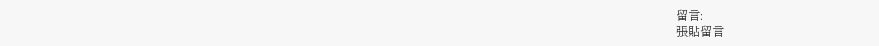留言:
張貼留言